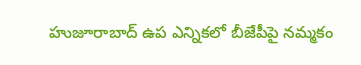హుజూరాబాద్ ఉప ఎన్నికలో బీజేపీపై నమ్మకం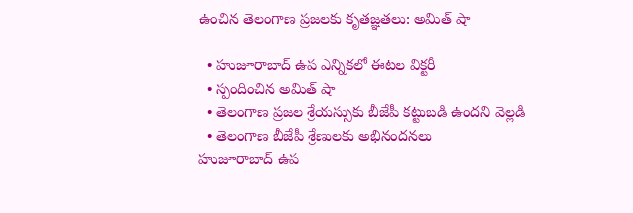ఉంచిన తెలంగాణ ప్రజలకు కృతజ్ఞతలు: అమిత్ షా

  • హుజూరాబాద్ ఉప ఎన్నికలో ఈటల విక్టరీ
  • స్పందించిన అమిత్ షా
  • తెలంగాణ ప్రజల శ్రేయస్సుకు బీజేపీ కట్టుబడి ఉందని వెల్లడి
  • తెలంగాణ బీజేపీ శ్రేణులకు అభినందనలు
హుజూరాబాద్ ఉప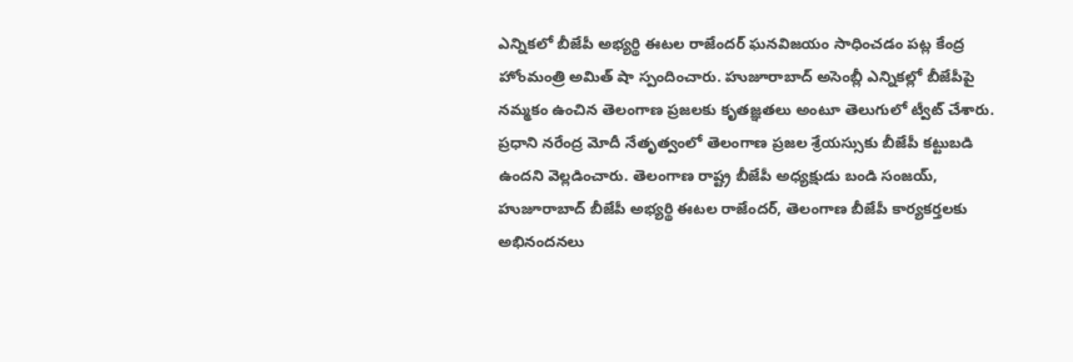ఎన్నికలో బీజేపీ అభ్యర్థి ఈటల రాజేందర్ ఘనవిజయం సాధించడం పట్ల కేంద్ర హోంమంత్రి అమిత్ షా స్పందించారు. హుజూరాబాద్ అసెంబ్లీ ఎన్నికల్లో బీజేపీపై నమ్మకం ఉంచిన తెలంగాణ ప్రజలకు కృతజ్ఞతలు అంటూ తెలుగులో ట్వీట్ చేశారు. ప్రధాని నరేంద్ర మోదీ నేతృత్వంలో తెలంగాణ ప్రజల శ్రేయస్సుకు బీజేపీ కట్టుబడి ఉందని వెల్లడించారు. తెలంగాణ రాష్ట్ర బీజేపీ అధ్యక్షుడు బండి సంజయ్, హుజూరాబాద్ బీజేపీ అభ్యర్థి ఈటల రాజేందర్, తెలంగాణ బీజేపీ కార్యకర్తలకు అభినందనలు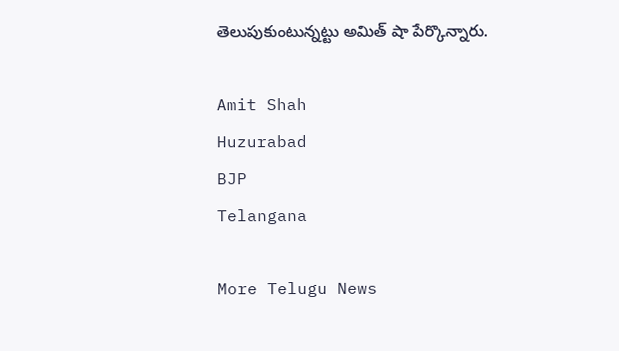తెలుపుకుంటున్నట్టు అమిత్ షా పేర్కొన్నారు.

Amit Shah
Huzurabad
BJP
Telangana

More Telugu News